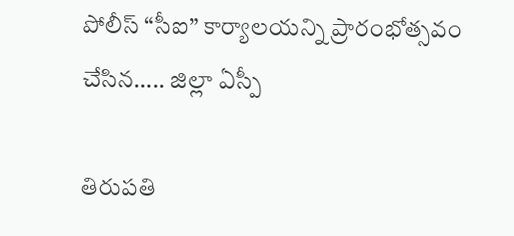పోలీస్ “సీఐ” కార్యాలయన్ని ప్రారంభోత్సవం చేసిన….. జిల్లా ఏస్పీ

తిరుపతి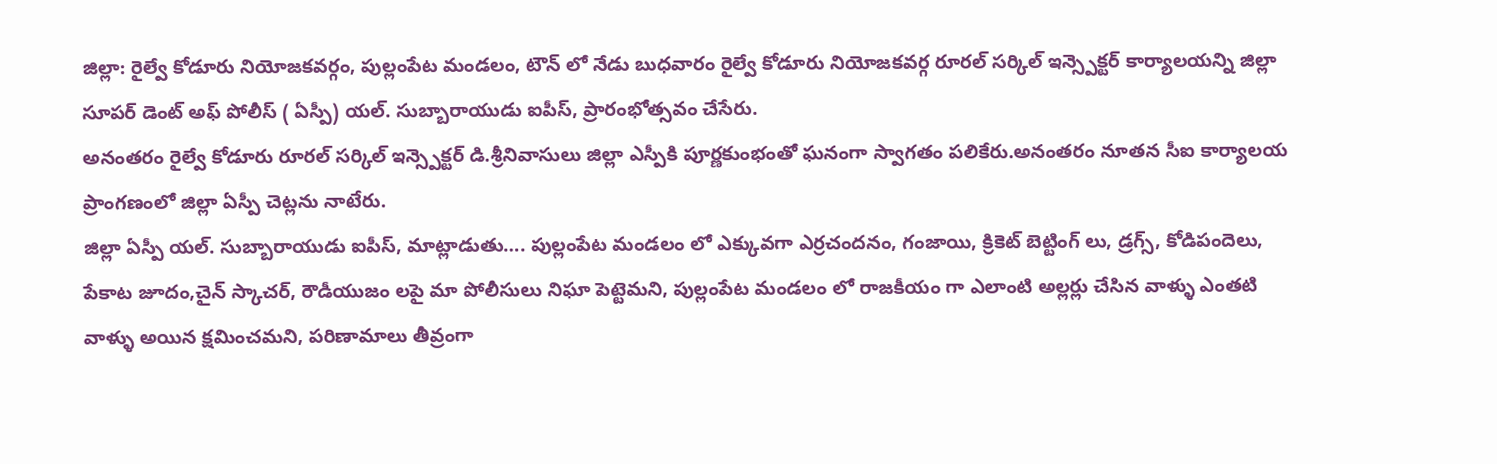జిల్లా: రైల్వే కోడూరు నియోజకవర్గం, పుల్లంపేట మండలం, టౌన్ లో నేడు బుధవారం రైల్వే కోడూరు నియోజకవర్గ రూరల్ సర్కిల్ ఇన్స్పెక్టర్ కార్యాలయన్ని జిల్లా సూపర్ డెంట్ అఫ్ పోలీస్ ( ఏస్పీ) యల్. సుబ్బారాయుడు ఐపీస్, ప్రారంభోత్సవం చేసేరు.
అనంతరం రైల్వే కోడూరు రూరల్ సర్కిల్ ఇన్స్పెక్టర్ డి.శ్రీనివాసులు జిల్లా ఎస్పీకి పూర్ణకుంభంతో ఘనంగా స్వాగతం పలికేరు.అనంతరం నూతన సీఐ కార్యాలయ ప్రాంగణంలో జిల్లా ఏస్పీ చెట్లను నాటేరు.
జిల్లా ఏస్పీ యల్. సుబ్బారాయుడు ఐపీస్, మాట్లాడుతు…. పుల్లంపేట మండలం లో ఎక్కువగా ఎర్రచందనం, గంజాయి, క్రికెట్ బెట్టింగ్ లు, డ్రగ్స్, కోడిపందెలు, పేకాట జూదం,చైన్ స్కాచర్, రౌడీయుజం లపై మా పోలీసులు నిఘా పెట్టెమని, పుల్లంపేట మండలం లో రాజకీయం గా ఎలాంటి అల్లర్లు చేసిన వాళ్ళు ఎంతటి వాళ్ళు అయిన క్షమించమని, పరిణామాలు తీవ్రంగా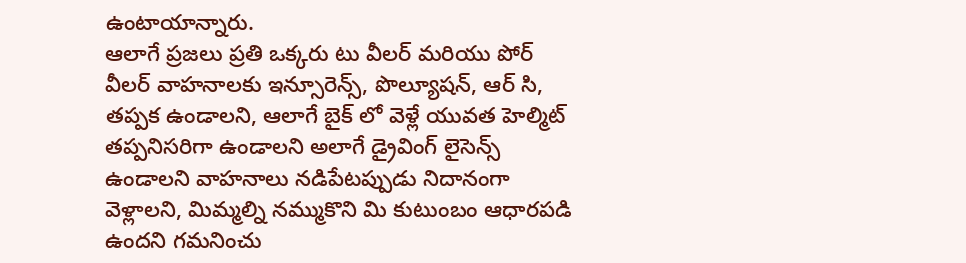ఉంటాయాన్నారు.
ఆలాగే ప్రజలు ప్రతి ఒక్కరు టు వీలర్ మరియు పోర్ వీలర్ వాహనాలకు ఇన్సూరెన్స్, పొల్యూషన్, ఆర్ సి, తప్పక ఉండాలని, ఆలాగే బైక్ లో వెళ్లే యువత హెల్మిట్ తప్పనిసరిగా ఉండాలని అలాగే డ్రైవింగ్ లైసెన్స్ ఉండాలని వాహనాలు నడిపేటప్పుడు నిదానంగా వెళ్లాలని, మిమ్మల్ని నమ్ముకొని మి కుటుంబం ఆధారపడి ఉందని గమనించు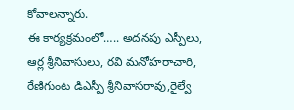కోవాలన్నారు.
ఈ కార్యక్రమంలో….. అదనపు ఎస్పీలు, ఆర్ల శ్రీనివాసులు, రవి మనోహరాచారి, రేణిగుంట డిఎస్పీ శ్రీనివాసరావు,రైల్వే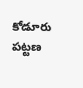కోడూరు పట్టణ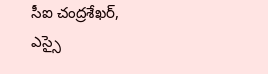సీఐ చంద్రశేఖర్, ఎస్సై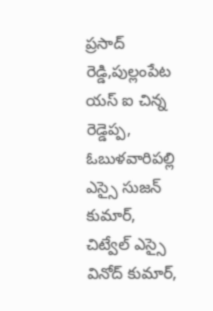ప్రసాద్ రెడ్డి,పుల్లంపేట యస్ ఐ చిన్న రెడ్డెప్ప, ఓబుళవారిపల్లి ఎస్సై సుజన్ కుమార్, చిట్వేల్ ఎస్సై వినోద్ కుమార్,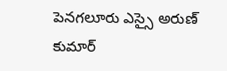పెనగలూరు ఎస్సై అరుణ్ కుమార్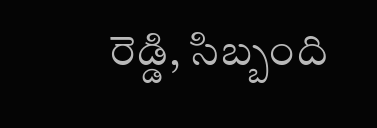రెడ్డి, సిబ్బంది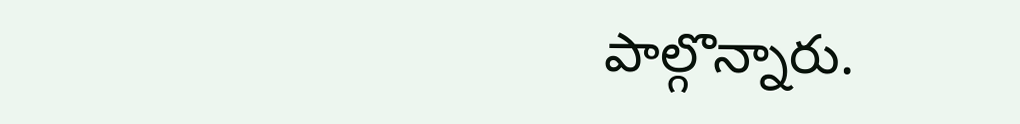పాల్గొన్నారు.